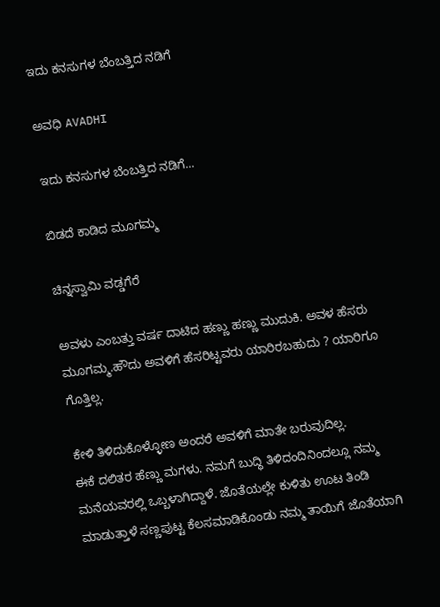ಇದು ಕನಸುಗಳ ಬೆಂಬತ್ತಿದ ನಡಿಗೆ‍

ಅವಧಿ AVADHI

ಇದು ಕನಸುಗಳ ಬೆಂಬತ್ತಿದ ನಡಿಗೆ...

ಬಿಡದೆ ಕಾಡಿದ ಮೂಗಮ್ಮ

ಚಿನ್ನಸ್ವಾಮಿ ವಡ್ಡಗೆರೆ

ಅವಳು ಎಂಬತ್ತು ವರ್ಷ ದಾಟಿದ ಹಣ್ಣು ಹಣ್ಣು ಮುದುಕಿ. ಅವಳ ಹೆಸರು ಮೂಗಮ್ಮ.ಹೌದು ಅವಳಿಗೆ ಹೆಸರಿಟ್ಟವರು ಯಾರಿರಬಹುದು ? ಯಾರಿಗೂ ಗೊತ್ತಿಲ್ಲ.

ಕೇಳಿ ತಿಳಿದುಕೊಳ್ಳೋಣ ಅಂದರೆ ಅವಳಿಗೆ ಮಾತೇ ಬರುವುದಿಲ್ಲ.
ಈಕೆ ದಲಿತರ ಹೆಣ್ಣು ಮಗಳು. ನಮಗೆ ಬುದ್ಧಿ ತಿಳಿದಂದಿನಿಂದಲ್ಲೂ ನಮ್ಮ ಮನೆಯವರಲ್ಲಿ ಒಬ್ಬಳಾಗಿದ್ದಾಳೆ. ಜೊತೆಯಲ್ಲೇ ಕುಳಿತು ಊಟ ತಿಂಡಿ ಮಾಡುತ್ತಾಳೆ ಸಣ್ಣಪುಟ್ಟ ಕೆಲಸಮಾಡಿಕೊಂಡು ನಮ್ಮ ತಾಯಿಗೆ ಜೊತೆಯಾಗಿ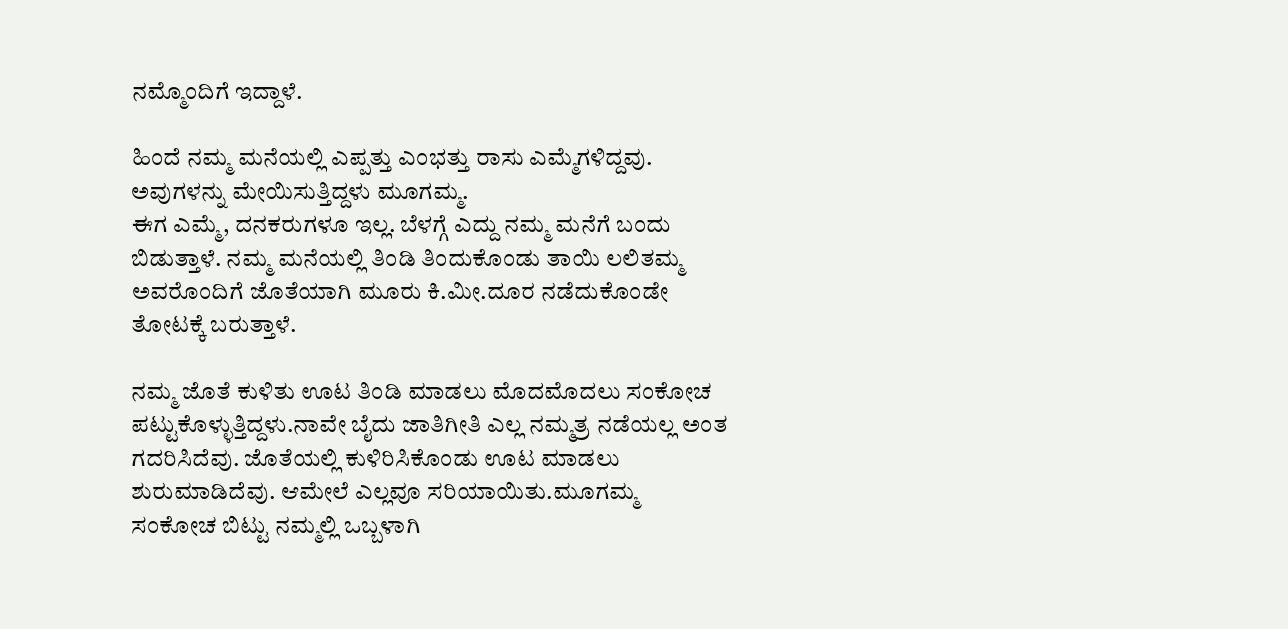ನಮ್ಮೊಂದಿಗೆ ಇದ್ದಾಳೆ.

ಹಿಂದೆ ನಮ್ಮ ಮನೆಯಲ್ಲಿ ಎಪ್ಪತ್ತು ಎಂಭತ್ತು ರಾಸು ಎಮ್ಮೆಗಳಿದ್ದವು. ಅವುಗಳನ್ನು ಮೇಯಿಸುತ್ತಿದ್ದಳು ಮೂಗಮ್ಮ.
ಈಗ ಎಮ್ಮೆ, ದನಕರುಗಳೂ ಇಲ್ಲ. ಬೆಳಗ್ಗೆ ಎದ್ದು ನಮ್ಮ ಮನೆಗೆ ಬಂದು ಬಿಡುತ್ತಾಳೆ. ನಮ್ಮ ಮನೆಯಲ್ಲಿ ತಿಂಡಿ ತಿಂದುಕೊಂಡು ತಾಯಿ ಲಲಿತಮ್ಮ ಅವರೊಂದಿಗೆ ಜೊತೆಯಾಗಿ ಮೂರು ಕಿ.ಮೀ.ದೂರ ನಡೆದುಕೊಂಡೇ ತೋಟಕ್ಕೆ ಬರುತ್ತಾಳೆ.

ನಮ್ಮ ಜೊತೆ ಕುಳಿತು ಊಟ ತಿಂಡಿ ಮಾಡಲು ಮೊದಮೊದಲು ಸಂಕೋಚ ಪಟ್ಟುಕೊಳ್ಳುತ್ತಿದ್ದಳು.ನಾವೇ ಬೈದು ಜಾತಿಗೀತಿ ಎಲ್ಲ ನಮ್ಮತ್ರ ನಡೆಯಲ್ಲ ಅಂತ ಗದರಿಸಿದೆವು. ಜೊತೆಯಲ್ಲಿ ಕುಳಿರಿಸಿಕೊಂಡು ಊಟ ಮಾಡಲು ಶುರುಮಾಡಿದೆವು. ಆಮೇಲೆ ಎಲ್ಲವೂ ಸರಿಯಾಯಿತು.ಮೂಗಮ್ಮ ಸಂಕೋಚ ಬಿಟ್ಟು ನಮ್ಮಲ್ಲಿ ಒಬ್ಬಳಾಗಿ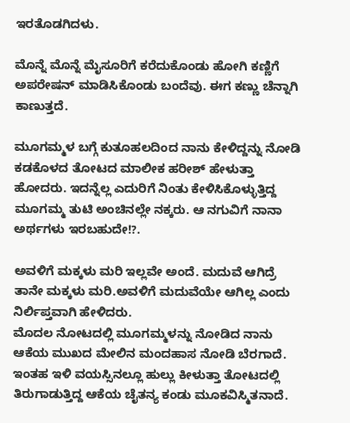ಇರತೊಡಗಿದಳು.

ಮೊನ್ನೆ ಮೊನ್ನೆ ಮೈಸೂರಿಗೆ ಕರೆದುಕೊಂಡು ಹೋಗಿ ಕಣ್ಣಿಗೆ ಅಪರೇಷನ್ ಮಾಡಿಸಿಕೊಂಡು ಬಂದೆವು. ಈಗ ಕಣ್ಣು ಚೆನ್ನಾಗಿ ಕಾಣುತ್ತದೆ.

ಮೂಗಮ್ಮಳ ಬಗ್ಗೆ ಕುತೂಹಲದಿಂದ ನಾನು ಕೇಳಿದ್ದನ್ನು ನೋಡಿ ಕಡಕೊಳದ ತೋಟದ ಮಾಲೀಕ ಹರೀಶ್ ಹೇಳುತ್ತಾ ಹೋದರು. ಇದನ್ನೆಲ್ಲ ಎದುರಿಗೆ ನಿಂತು ಕೇಳಿಸಿಕೊಳ್ಳುತ್ತಿದ್ದ ಮೂಗಮ್ಮ ತುಟಿ ಅಂಚಿನಲ್ಲೇ ನಕ್ಕರು. ಆ ನಗುವಿಗೆ ನಾನಾ ಅರ್ಥಗಳು ಇರಬಹುದೇ!?.

ಅವಳಿಗೆ ಮಕ್ಕಳು ಮರಿ ಇಲ್ಲವೇ ಅಂದೆ. ಮದುವೆ ಆಗಿದ್ರೆ ತಾನೇ ಮಕ್ಕಳು ಮರಿ.ಅವಳಿಗೆ ಮದುವೆಯೇ ಆಗಿಲ್ಲ ಎಂದು ನಿರ್ಲಿಪ್ತವಾಗಿ ಹೇಳಿದರು.
ಮೊದಲ ನೋಟದಲ್ಲಿ ಮೂಗಮ್ಮಳನ್ನು ನೋಡಿದ ನಾನು ಆಕೆಯ ಮುಖದ ಮೇಲಿನ ಮಂದಹಾಸ ನೋಡಿ ಬೆರಗಾದೆ. ಇಂತಹ ಇಳಿ ವಯಸ್ಸಿನಲ್ಲೂ ಹುಲ್ಲು ಕೀಳುತ್ತಾ ತೋಟದಲ್ಲಿ ತಿರುಗಾಡುತ್ತಿದ್ದ ಆಕೆಯ ಚೈತನ್ಯ ಕಂಡು ಮೂಕವಿಸ್ಮಿತನಾದೆ.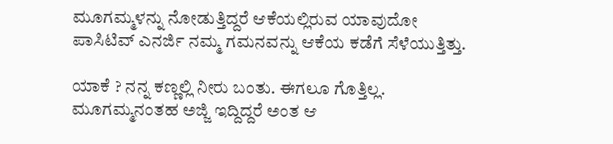ಮೂಗಮ್ಮಳನ್ನು ನೋಡುತ್ತಿದ್ದರೆ ಆಕೆಯಲ್ಲಿರುವ ಯಾವುದೋ ಪಾಸಿಟಿವ್ ಎನರ್ಜಿ ನಮ್ಮ ಗಮನವನ್ನು ಆಕೆಯ ಕಡೆಗೆ ಸೆಳೆಯುತ್ತಿತ್ತು.

ಯಾಕೆ ? ನನ್ನ ಕಣ್ಣಲ್ಲಿ ನೀರು ಬಂತು. ಈಗಲೂ ಗೊತ್ತಿಲ್ಲ. ಮೂಗಮ್ಮನಂತಹ ಅಜ್ಜಿ ಇದ್ದಿದ್ದರೆ ಅಂತ ಆ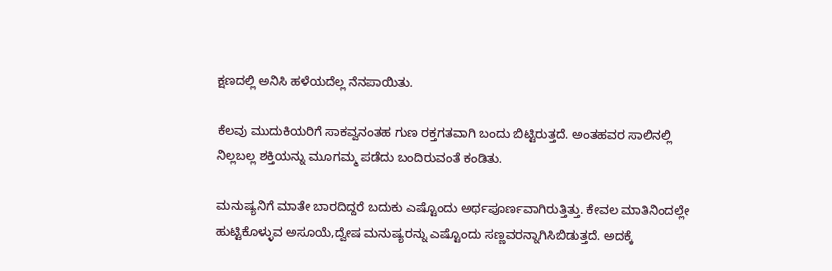ಕ್ಷಣದಲ್ಲಿ ಅನಿಸಿ ಹಳೆಯದೆಲ್ಲ ನೆನಪಾಯಿತು.

ಕೆಲವು ಮುದುಕಿಯರಿಗೆ ಸಾಕವ್ವನಂತಹ ಗುಣ ರಕ್ತಗತವಾಗಿ ಬಂದು ಬಿಟ್ಟಿರುತ್ತದೆ. ಅಂತಹವರ ಸಾಲಿನಲ್ಲಿ ನಿಲ್ಲಬಲ್ಲ ಶಕ್ತಿಯನ್ನು ಮೂಗಮ್ಮ ಪಡೆದು ಬಂದಿರುವಂತೆ ಕಂಡಿತು.

ಮನುಷ್ಯನಿಗೆ ಮಾತೇ ಬಾರದಿದ್ದರೆ ಬದುಕು ಎಷ್ಟೊಂದು ಅರ್ಥಪೂರ್ಣವಾಗಿರುತ್ತಿತ್ತು. ಕೇವಲ ಮಾತಿನಿಂದಲ್ಲೇ ಹುಟ್ಟಿಕೊಳ್ಳುವ ಅಸೂಯೆ,ದ್ವೇಷ ಮನುಷ್ಯರನ್ನು ಎಷ್ಟೊಂದು ಸಣ್ಣವರನ್ನಾಗಿಸಿಬಿಡುತ್ತದೆ. ಅದಕ್ಕೆ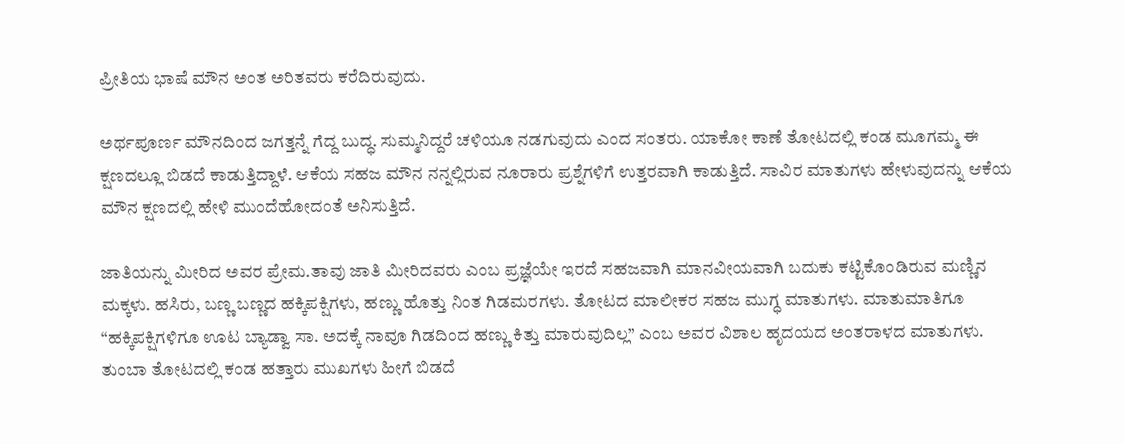ಪ್ರೀತಿಯ ಭಾಷೆ ಮೌನ ಅಂತ ಅರಿತವರು ಕರೆದಿರುವುದು.

ಅರ್ಥಪೂರ್ಣ ಮೌನದಿಂದ ಜಗತ್ತನ್ನೆ ಗೆದ್ದ ಬುದ್ಧ. ಸುಮ್ಮನಿದ್ದರೆ ಚಳಿಯೂ ನಡಗುವುದು ಎಂದ ಸಂತರು. ಯಾಕೋ ಕಾಣೆ ತೋಟದಲ್ಲಿ ಕಂಡ ಮೂಗಮ್ಮ ಈ ಕ್ಷಣದಲ್ಲೂ ಬಿಡದೆ ಕಾಡುತ್ತಿದ್ದಾಳೆ. ಆಕೆಯ ಸಹಜ ಮೌನ ನನ್ನಲ್ಲಿರುವ ನೂರಾರು ಪ್ರಶ್ನೆಗಳಿಗೆ ಉತ್ತರವಾಗಿ ಕಾಡುತ್ತಿದೆ. ಸಾವಿರ ಮಾತುಗಳು ಹೇಳುವುದನ್ನು ಆಕೆಯ ಮೌನ ಕ್ಷಣದಲ್ಲಿ ಹೇಳಿ ಮುಂದೆಹೋದಂತೆ ಅನಿಸುತ್ತಿದೆ.

ಜಾತಿಯನ್ನು ಮೀರಿದ ಅವರ ಪ್ರೇಮ.ತಾವು ಜಾತಿ ಮೀರಿದವರು ಎಂಬ ಪ್ರಜ್ಞೆಯೇ ಇರದೆ ಸಹಜವಾಗಿ ಮಾನವೀಯವಾಗಿ ಬದುಕು ಕಟ್ಟಿಕೊಂಡಿರುವ ಮಣ್ಣಿನ ಮಕ್ಕಳು. ಹಸಿರು, ಬಣ್ಣ ಬಣ್ಣದ ಹಕ್ಕಿಪಕ್ಷಿಗಳು, ಹಣ್ಣು ಹೊತ್ತು ನಿಂತ ಗಿಡಮರಗಳು. ತೋಟದ ಮಾಲೀಕರ ಸಹಜ ಮುಗ್ಧ ಮಾತುಗಳು. ಮಾತುಮಾತಿಗೂ “ಹಕ್ಕಿಪಕ್ಷಿಗಳಿಗೂ ಊಟ ಬ್ಯಾಡ್ವಾ ಸಾ. ಅದಕ್ಕೆ ನಾವೂ ಗಿಡದಿಂದ ಹಣ್ಣು ಕಿತ್ತು ಮಾರುವುದಿಲ್ಲ” ಎಂಬ ಅವರ ವಿಶಾಲ ಹೃದಯದ ಅಂತರಾಳದ ಮಾತುಗಳು.
ತುಂಬಾ ತೋಟದಲ್ಲಿ ಕಂಡ ಹತ್ತಾರು ಮುಖಗಳು ಹೀಗೆ ಬಿಡದೆ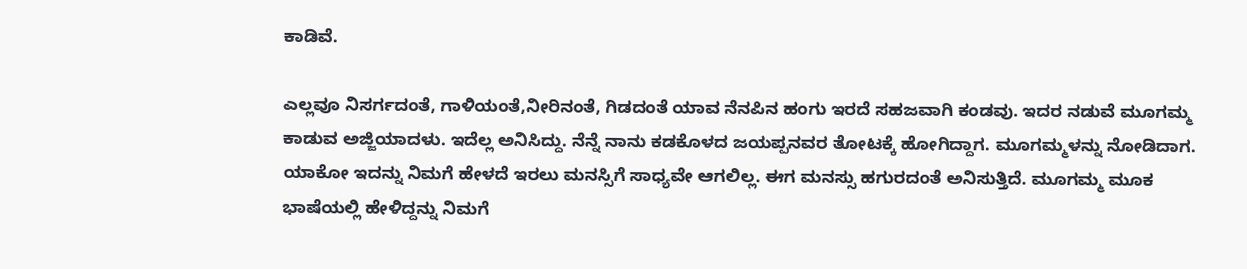ಕಾಡಿವೆ.

ಎಲ್ಲವೂ ನಿಸರ್ಗದಂತೆ, ಗಾಳಿಯಂತೆ,ನೀರಿನಂತೆ, ಗಿಡದಂತೆ ಯಾವ ನೆನಪಿನ ಹಂಗು ಇರದೆ ಸಹಜವಾಗಿ ಕಂಡವು. ಇದರ ನಡುವೆ ಮೂಗಮ್ಮ ಕಾಡುವ ಅಜ್ಜಿಯಾದಳು. ಇದೆಲ್ಲ ಅನಿಸಿದ್ದು. ನೆನ್ನೆ ನಾನು ಕಡಕೊಳದ ಜಯಪ್ಪನವರ ತೋಟಕ್ಕೆ ಹೋಗಿದ್ದಾಗ. ಮೂಗಮ್ಮಳನ್ನು ನೋಡಿದಾಗ. ಯಾಕೋ ಇದನ್ನು ನಿಮಗೆ ಹೇಳದೆ ಇರಲು ಮನಸ್ಸಿಗೆ ಸಾಧ್ಯವೇ ಆಗಲಿಲ್ಲ. ಈಗ ಮನಸ್ಸು ಹಗುರದಂತೆ ಅನಿಸುತ್ತಿದೆ. ಮೂಗಮ್ಮ ಮೂಕ ಭಾಷೆಯಲ್ಲಿ ಹೇಳಿದ್ದನ್ನು ನಿಮಗೆ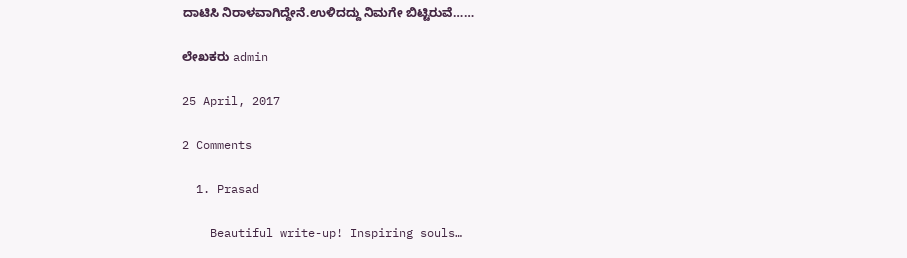ದಾಟಿಸಿ ನಿರಾಳವಾಗಿದ್ದೇನೆ.ಉಳಿದದ್ದು ನಿಮಗೇ ಬಿಟ್ಟಿರುವೆ……

ಲೇಖಕರು admin

25 April, 2017

2 Comments

  1. Prasad

    Beautiful write-up! Inspiring souls…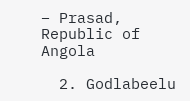– Prasad, Republic of Angola

  2. Godlabeelu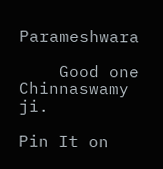Parameshwara

    Good one Chinnaswamy ji.

Pin It on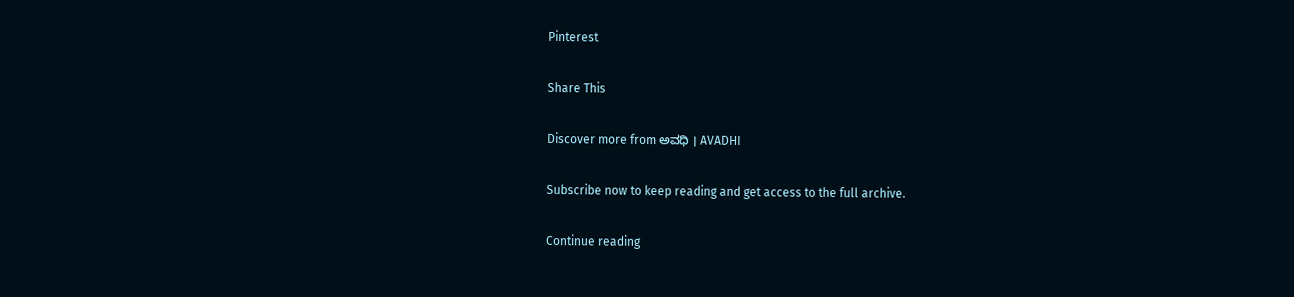Pinterest

Share This

Discover more from ಅವಧಿ । AVADHI

Subscribe now to keep reading and get access to the full archive.

Continue reading